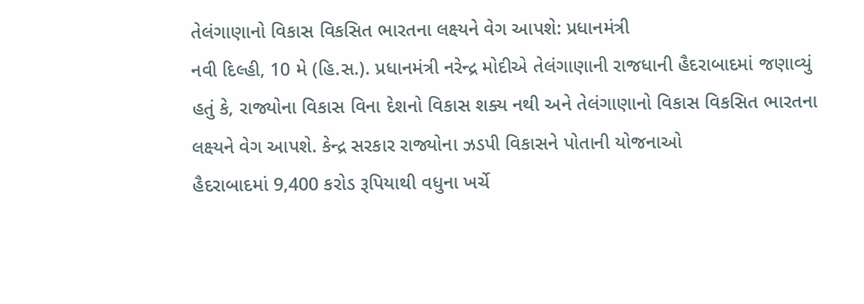તેલંગાણાનો વિકાસ વિકસિત ભારતના લક્ષ્યને વેગ આપશે: પ્રધાનમંત્રી
નવી દિલ્હી, 10 મે (હિ.સ.). પ્રધાનમંત્રી નરેન્દ્ર મોદીએ તેલંગાણાની રાજધાની હૈદરાબાદમાં જણાવ્યું હતું કે, રાજ્યોના વિકાસ વિના દેશનો વિકાસ શક્ય નથી અને તેલંગાણાનો વિકાસ વિકસિત ભારતના લક્ષ્યને વેગ આપશે. કેન્દ્ર સરકાર રાજ્યોના ઝડપી વિકાસને પોતાની યોજનાઓ
હૈદરાબાદમાં 9,400 કરોડ રૂપિયાથી વધુના ખર્ચે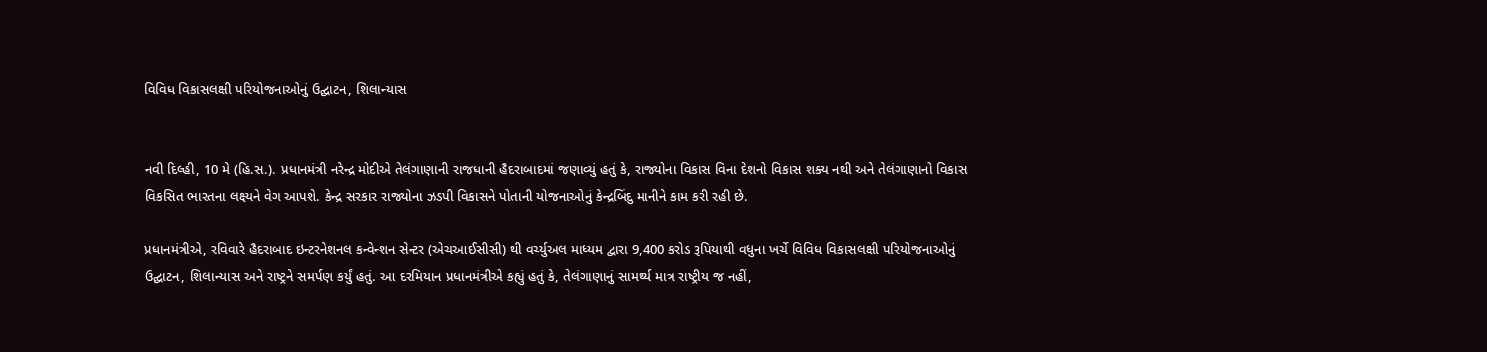વિવિધ વિકાસલક્ષી પરિયોજનાઓનું ઉદ્ઘાટન, શિલાન્યાસ


નવી દિલ્હી, 10 મે (હિ.સ.). પ્રધાનમંત્રી નરેન્દ્ર મોદીએ તેલંગાણાની રાજધાની હૈદરાબાદમાં જણાવ્યું હતું કે, રાજ્યોના વિકાસ વિના દેશનો વિકાસ શક્ય નથી અને તેલંગાણાનો વિકાસ વિકસિત ભારતના લક્ષ્યને વેગ આપશે. કેન્દ્ર સરકાર રાજ્યોના ઝડપી વિકાસને પોતાની યોજનાઓનું કેન્દ્રબિંદુ માનીને કામ કરી રહી છે.

પ્રધાનમંત્રીએ, રવિવારે હૈદરાબાદ ઇન્ટરનેશનલ કન્વેન્શન સેન્ટર (એચઆઈસીસી) થી વર્ચ્યુઅલ માધ્યમ દ્વારા 9,400 કરોડ રૂપિયાથી વધુના ખર્ચે વિવિધ વિકાસલક્ષી પરિયોજનાઓનું ઉદ્ઘાટન, શિલાન્યાસ અને રાષ્ટ્રને સમર્પણ કર્યું હતું. આ દરમિયાન પ્રધાનમંત્રીએ કહ્યું હતું કે, તેલંગાણાનું સામર્થ્ય માત્ર રાષ્ટ્રીય જ નહીં,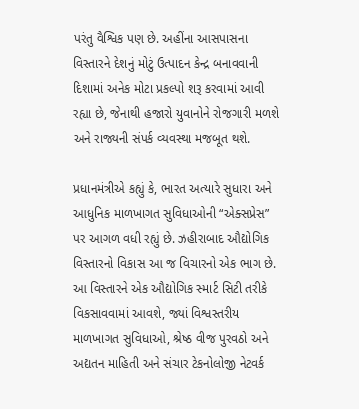પરંતુ વૈશ્વિક પણ છે. અહીંના આસપાસના વિસ્તારને દેશનું મોટું ઉત્પાદન કેન્દ્ર બનાવવાની દિશામાં અનેક મોટા પ્રકલ્પો શરૂ કરવામાં આવી રહ્યા છે, જેનાથી હજારો યુવાનોને રોજગારી મળશે અને રાજ્યની સંપર્ક વ્યવસ્થા મજબૂત થશે.

પ્રધાનમંત્રીએ કહ્યું કે, ભારત અત્યારે સુધારા અને આધુનિક માળખાગત સુવિધાઓની “એક્સપ્રેસ” પર આગળ વધી રહ્યું છે. ઝહીરાબાદ ઔદ્યોગિક વિસ્તારનો વિકાસ આ જ વિચારનો એક ભાગ છે. આ વિસ્તારને એક ઔદ્યોગિક સ્માર્ટ સિટી તરીકે વિકસાવવામાં આવશે, જ્યાં વિશ્વસ્તરીય માળખાગત સુવિધાઓ, શ્રેષ્ઠ વીજ પુરવઠો અને અદ્યતન માહિતી અને સંચાર ટેકનોલોજી નેટવર્ક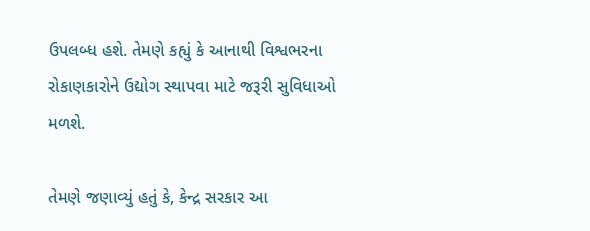ઉપલબ્ધ હશે. તેમણે કહ્યું કે આનાથી વિશ્વભરના રોકાણકારોને ઉદ્યોગ સ્થાપવા માટે જરૂરી સુવિધાઓ મળશે.

તેમણે જણાવ્યું હતું કે, કેન્દ્ર સરકાર આ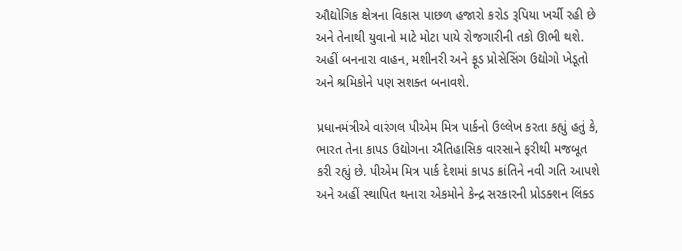ઔદ્યોગિક ક્ષેત્રના વિકાસ પાછળ હજારો કરોડ રૂપિયા ખર્ચી રહી છે અને તેનાથી યુવાનો માટે મોટા પાયે રોજગારીની તકો ઊભી થશે. અહીં બનનારા વાહન, મશીનરી અને ફૂડ પ્રોસેસિંગ ઉદ્યોગો ખેડૂતો અને શ્રમિકોને પણ સશક્ત બનાવશે.

પ્રધાનમંત્રીએ વારંગલ પીએમ મિત્ર પાર્કનો ઉલ્લેખ કરતા કહ્યું હતું કે, ભારત તેના કાપડ ઉદ્યોગના ઐતિહાસિક વારસાને ફરીથી મજબૂત કરી રહ્યું છે. પીએમ મિત્ર પાર્ક દેશમાં કાપડ ક્રાંતિને નવી ગતિ આપશે અને અહીં સ્થાપિત થનારા એકમોને કેન્દ્ર સરકારની પ્રોડક્શન લિંક્ડ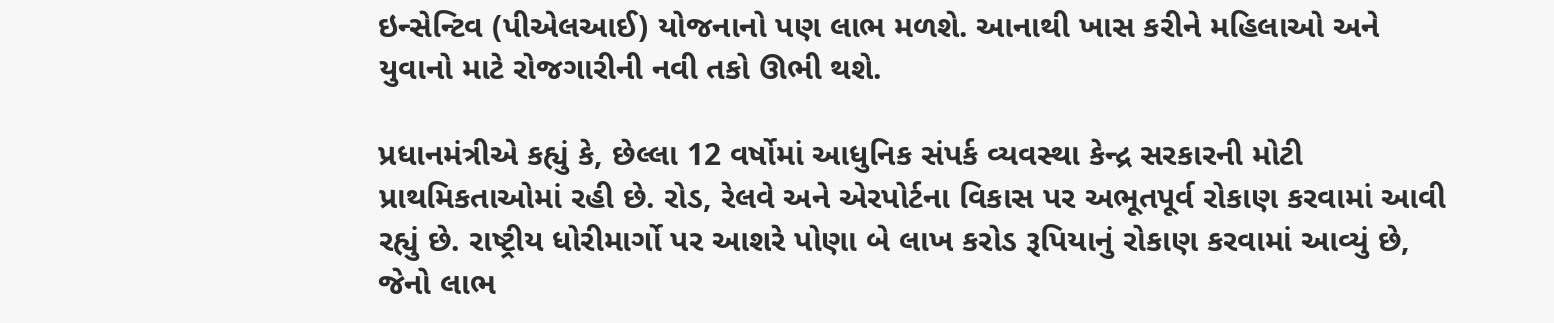ઇન્સેન્ટિવ (પીએલઆઈ) યોજનાનો પણ લાભ મળશે. આનાથી ખાસ કરીને મહિલાઓ અને યુવાનો માટે રોજગારીની નવી તકો ઊભી થશે.

પ્રધાનમંત્રીએ કહ્યું કે, છેલ્લા 12 વર્ષોમાં આધુનિક સંપર્ક વ્યવસ્થા કેન્દ્ર સરકારની મોટી પ્રાથમિકતાઓમાં રહી છે. રોડ, રેલવે અને એરપોર્ટના વિકાસ પર અભૂતપૂર્વ રોકાણ કરવામાં આવી રહ્યું છે. રાષ્ટ્રીય ધોરીમાર્ગો પર આશરે પોણા બે લાખ કરોડ રૂપિયાનું રોકાણ કરવામાં આવ્યું છે, જેનો લાભ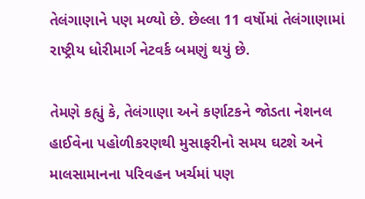તેલંગાણાને પણ મળ્યો છે. છેલ્લા 11 વર્ષોમાં તેલંગાણામાં રાષ્ટ્રીય ધોરીમાર્ગ નેટવર્ક બમણું થયું છે.

તેમણે કહ્યું કે, તેલંગાણા અને કર્ણાટકને જોડતા નેશનલ હાઈવેના પહોળીકરણથી મુસાફરીનો સમય ઘટશે અને માલસામાનના પરિવહન ખર્ચમાં પણ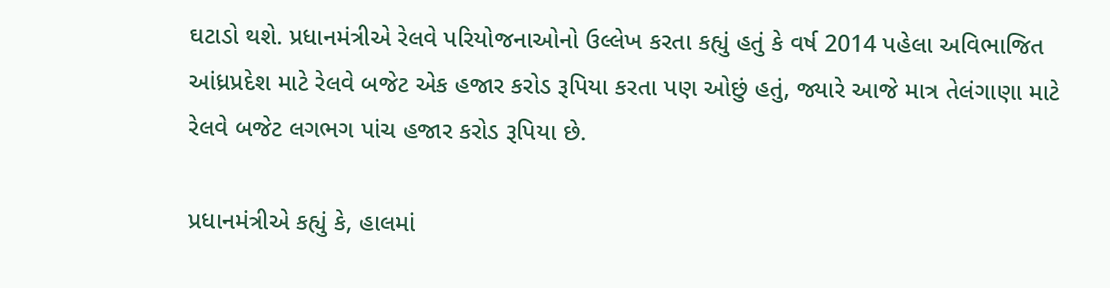ઘટાડો થશે. પ્રધાનમંત્રીએ રેલવે પરિયોજનાઓનો ઉલ્લેખ કરતા કહ્યું હતું કે વર્ષ 2014 પહેલા અવિભાજિત આંધ્રપ્રદેશ માટે રેલવે બજેટ એક હજાર કરોડ રૂપિયા કરતા પણ ઓછું હતું, જ્યારે આજે માત્ર તેલંગાણા માટે રેલવે બજેટ લગભગ પાંચ હજાર કરોડ રૂપિયા છે.

પ્રધાનમંત્રીએ કહ્યું કે, હાલમાં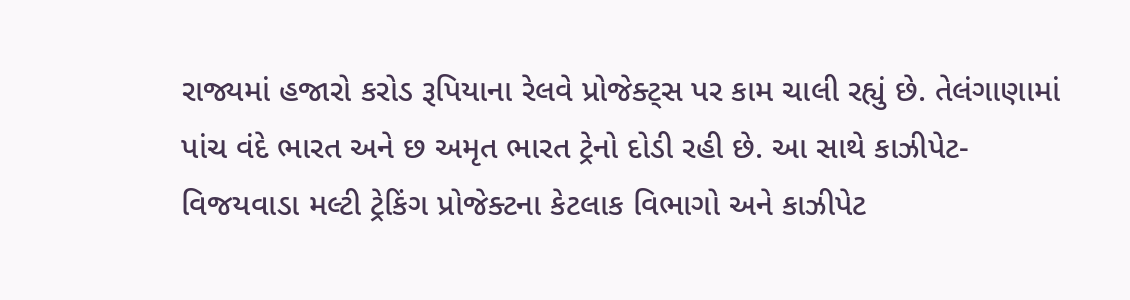રાજ્યમાં હજારો કરોડ રૂપિયાના રેલવે પ્રોજેક્ટ્સ પર કામ ચાલી રહ્યું છે. તેલંગાણામાં પાંચ વંદે ભારત અને છ અમૃત ભારત ટ્રેનો દોડી રહી છે. આ સાથે કાઝીપેટ-વિજયવાડા મલ્ટી ટ્રેકિંગ પ્રોજેક્ટના કેટલાક વિભાગો અને કાઝીપેટ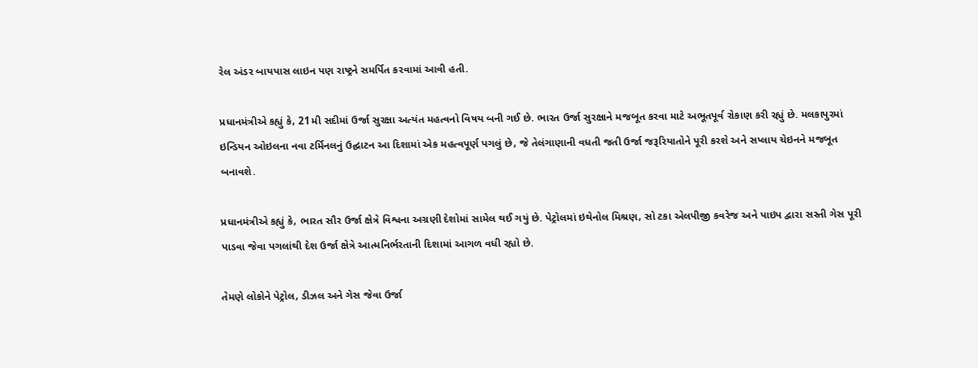રેલ અંડર બાયપાસ લાઇન પણ રાષ્ટ્રને સમર્પિત કરવામાં આવી હતી.

પ્રધાનમંત્રીએ કહ્યું કે, 21મી સદીમાં ઉર્જા સુરક્ષા અત્યંત મહત્વનો વિષય બની ગઈ છે. ભારત ઉર્જા સુરક્ષાને મજબૂત કરવા માટે અભૂતપૂર્વ રોકાણ કરી રહ્યું છે. મલકાપુરમાં ઇન્ડિયન ઓઇલના નવા ટર્મિનલનું ઉદ્ઘાટન આ દિશામાં એક મહત્વપૂર્ણ પગલું છે, જે તેલંગાણાની વધતી જતી ઉર્જા જરૂરિયાતોને પૂરી કરશે અને સપ્લાય ચેઇનને મજબૂત બનાવશે.

પ્રધાનમંત્રીએ કહ્યું કે, ભારત સૌર ઉર્જા ક્ષેત્રે વિશ્વના અગ્રણી દેશોમાં સામેલ થઈ ગયું છે. પેટ્રોલમાં ઇથેનોલ મિશ્રણ, સો ટકા એલપીજી કવરેજ અને પાઇપ દ્વારા સસ્તી ગેસ પૂરી પાડવા જેવા પગલાંથી દેશ ઉર્જા ક્ષેત્રે આત્મનિર્ભરતાની દિશામાં આગળ વધી રહ્યો છે.

તેમણે લોકોને પેટ્રોલ, ડીઝલ અને ગેસ જેવા ઉર્જા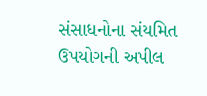સંસાધનોના સંયમિત ઉપયોગની અપીલ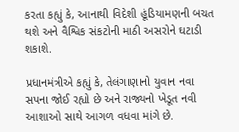કરતા કહ્યું કે, આનાથી વિદેશી હૂંડિયામણની બચત થશે અને વૈશ્વિક સંકટોની માઠી અસરોને ઘટાડી શકાશે.

પ્રધાનમંત્રીએ કહ્યું કે, તેલંગાણાનો યુવાન નવા સપના જોઈ રહ્યો છે અને રાજ્યનો ખેડૂત નવી આશાઓ સાથે આગળ વધવા માંગે છે.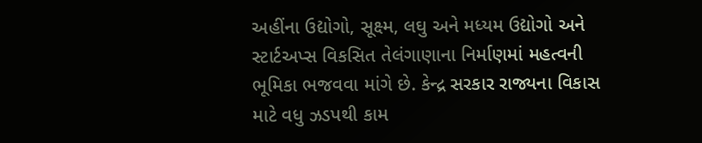અહીંના ઉદ્યોગો, સૂક્ષ્મ, લઘુ અને મધ્યમ ઉદ્યોગો અને સ્ટાર્ટઅપ્સ વિકસિત તેલંગાણાના નિર્માણમાં મહત્વની ભૂમિકા ભજવવા માંગે છે. કેન્દ્ર સરકાર રાજ્યના વિકાસ માટે વધુ ઝડપથી કામ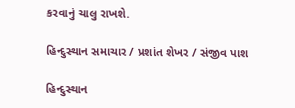કરવાનું ચાલુ રાખશે.

હિન્દુસ્થાન સમાચાર / પ્રશાંત શેખર / સંજીવ પાશ

હિન્દુસ્થાન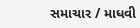સમાચાર / માધવી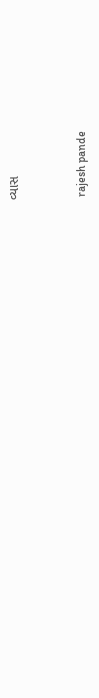વ્યાસ


 rajesh pande